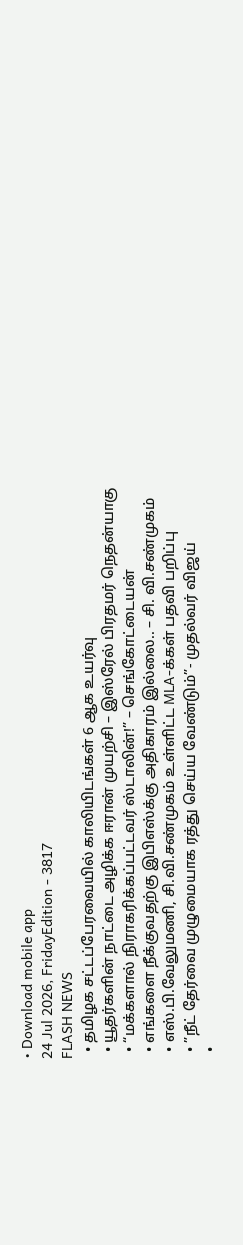• Download mobile app
24 Jul 2026, FridayEdition - 3817
FLASH NEWS
  • தமிழக சட்டப்பேரவையில் காலியிடங்கள் 6 ஆக உயர்வு
  • யூதர்களின் நாட்டை அழிக்க ஈரான் முயற்சி – இஸ்ரேல் பிரதமர் நெதன்யாகு
  • “மக்களால் நிராகரிக்கப்பட்டவர் ஸ்டாலின்!” – செங்கோட்டையன்
  • எங்களை நீக்குவதற்கு இபிஎஸ்க்கு அதிகாரம் இல்லை.. – சி. வி.சண்முகம்
  • எஸ்.பி.வேலுமணி, சி.வி.சண்முகம் உள்ளிட்ட MLA-க்கள் பதவி பறிப்பு
  • ”நீட் தேர்வை முழுமையாக ரத்து செய்ய வேண்டும்”- முதல்வர் விஜய்
  •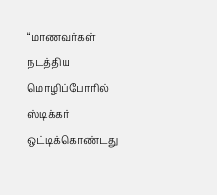“மாணவர்கள் நடத்திய மொழிப்போரில் ஸ்டிக்கர் ஒட்டிக்கொண்டது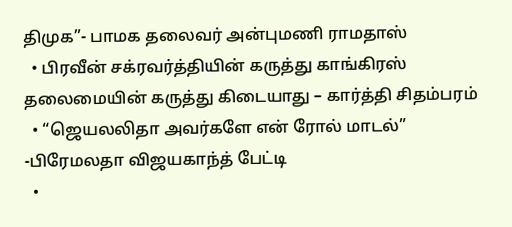திமுக”- பாமக தலைவர் அன்புமணி ராமதாஸ்
  • பிரவீன் சக்ரவர்த்தியின் கருத்து காங்கிரஸ் தலைமையின் கருத்து கிடையாது – கார்த்தி சிதம்பரம்
  • “ஜெயலலிதா அவர்களே என் ரோல் மாடல்” -பிரேமலதா விஜயகாந்த் பேட்டி
  •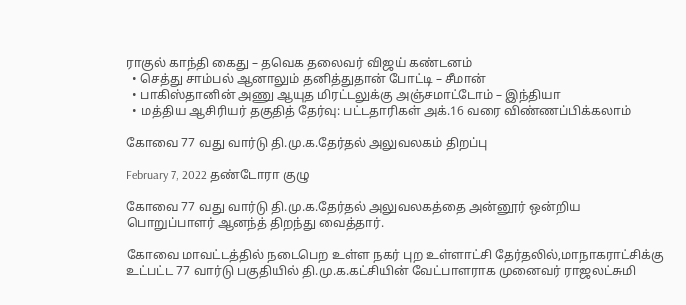ராகுல் காந்தி கைது – தவெக தலைவர் விஜய் கண்டனம்
  • செத்து சாம்பல் ஆனாலும் தனித்துதான் போட்டி – சீமான்
  • பாகிஸ்தானின் அணு ஆயுத மிரட்டலுக்கு அஞ்சமாட்டோம் – இந்தியா
  • மத்திய ஆசிரியர் தகுதித் தேர்வு: பட்டதாரிகள் அக்.16 வரை விண்ணப்பிக்கலாம்

கோவை 77 வது வார்டு தி.மு.க.தேர்தல் அலுவலகம் திறப்பு

February 7, 2022 தண்டோரா குழு

கோவை 77 வது வார்டு தி.மு.க.தேர்தல் அலுவலகத்தை அன்னூர் ஒன்றிய பொறுப்பாளர் ஆனந்த் திறந்து வைத்தார்.

கோவை மாவட்டத்தில் நடைபெற உள்ள நகர் புற உள்ளாட்சி தேர்தலில்,மாநாகராட்சிக்கு உட்பட்ட 77 வார்டு பகுதியில் தி.மு.க.கட்சியின் வேட்பாளராக முனைவர் ராஜலட்சுமி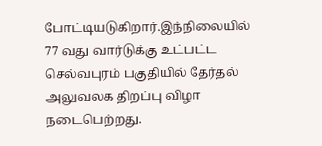போட்டியடுகிறார்.இந்நிலையில் 77 வது வார்டுக்கு உட்பட்ட செல்வபுரம் பகுதியில் தேர்தல் அலுவலக திறப்பு விழா நடைபெற்றது.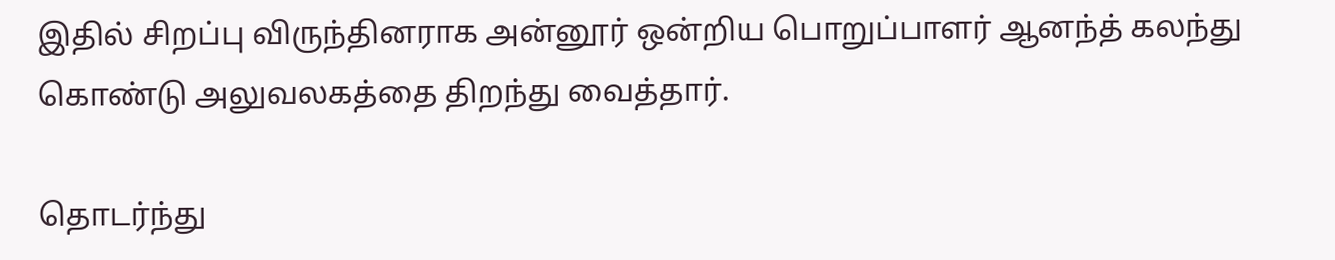இதில் சிறப்பு விருந்தினராக அன்னூர் ஒன்றிய பொறுப்பாளர் ஆனந்த் கலந்து கொண்டு அலுவலகத்தை திறந்து வைத்தார்.

தொடர்ந்து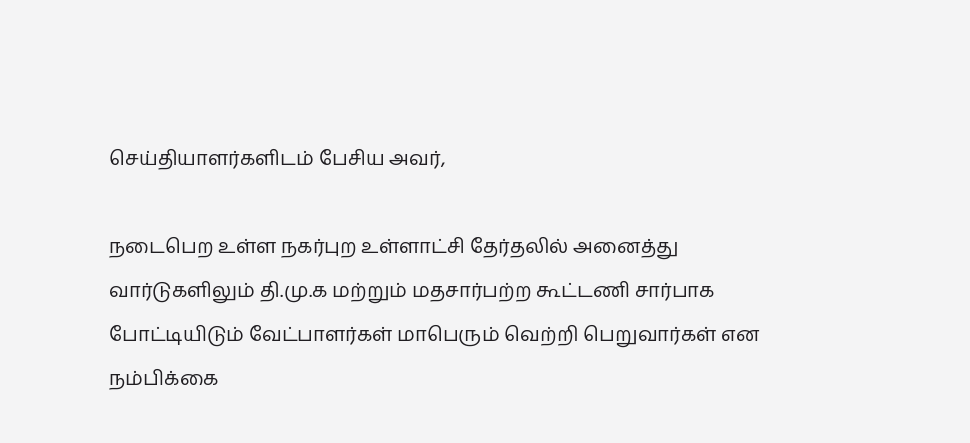செய்தியாளர்களிடம் பேசிய அவர்,

நடைபெற உள்ள நகர்புற உள்ளாட்சி தேர்தலில் அனைத்து வார்டுகளிலும் தி.மு.க மற்றும் மதசார்பற்ற கூட்டணி சார்பாக போட்டியிடும் வேட்பாளர்கள் மாபெரும் வெற்றி பெறுவார்கள் என நம்பிக்கை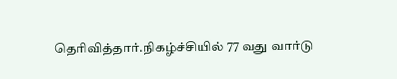தெரிவித்தார்.நிகழ்ச்சியில் 77 வது வார்டு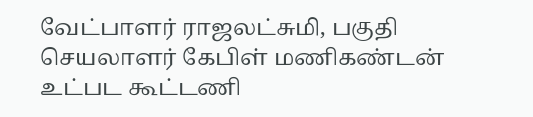வேட்பாளர் ராஜலட்சுமி, பகுதி செயலாளர் கேபிள் மணிகண்டன் உட்பட கூட்டணி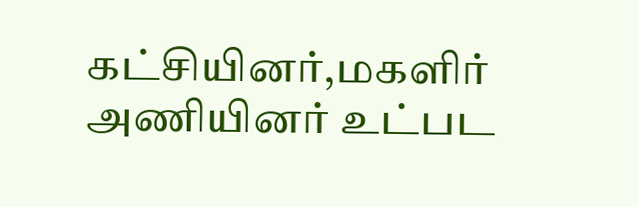கட்சியினர்,மகளிர் அணியினர் உட்பட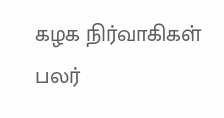கழக நிர்வாகிகள் பலர்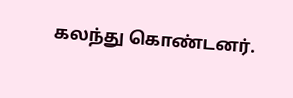கலந்து கொண்டனர்.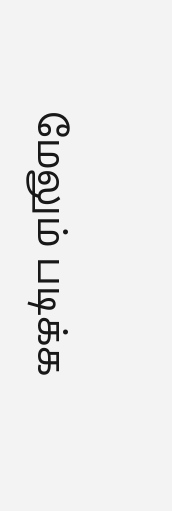மேலும் படிக்க